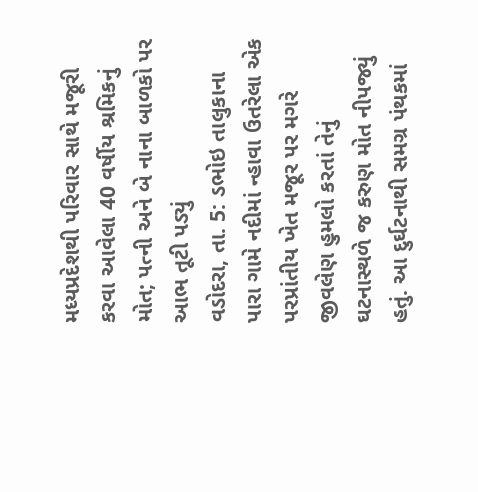મધ્યપ્રદેશથી પરિવાર સાથે મજૂરી કરવા આવેલા 40 વર્ષીય શ્રમિકનું મોત; પત્ની અને બે નાના બાળકો પર આભ તૂટી પડ્યું
વડોદરા, તા. 5: ડભોઇ તાલુકાના પારા ગામે નદીમાં ન્હાવા ઉતરેલા એક પરપ્રાંતીય ખેત મજૂર પર મગરે જીવલેણ હુમલો કરતાં તેનું ઘટનાસ્થળે જ કરુણ મોત નીપજ્યું હતું. આ દુર્ઘટનાથી સમગ્ર પંથકમાં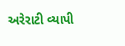અરેરાટી વ્યાપી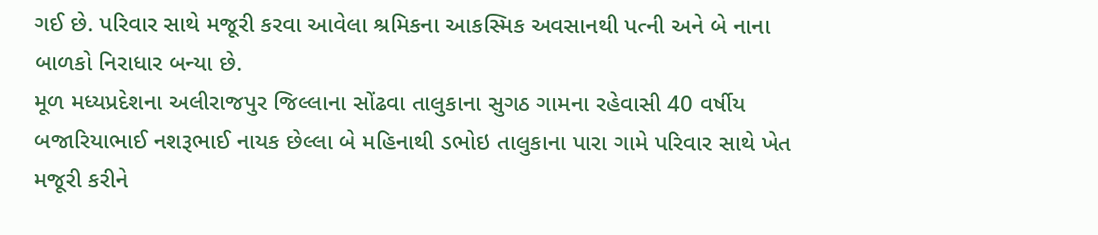ગઈ છે. પરિવાર સાથે મજૂરી કરવા આવેલા શ્રમિકના આકસ્મિક અવસાનથી પત્ની અને બે નાના બાળકો નિરાધાર બન્યા છે.
મૂળ મધ્યપ્રદેશના અલીરાજપુર જિલ્લાના સોંઢવા તાલુકાના સુગઠ ગામના રહેવાસી 40 વર્ષીય બજારિયાભાઈ નશરૂભાઈ નાયક છેલ્લા બે મહિનાથી ડભોઇ તાલુકાના પારા ગામે પરિવાર સાથે ખેત મજૂરી કરીને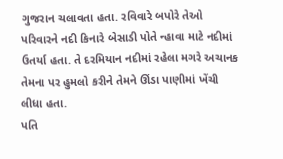ગુજરાન ચલાવતા હતા. રવિવારે બપોરે તેઓ પરિવારને નદી કિનારે બેસાડી પોતે ન્હાવા માટે નદીમાં ઉતર્યા હતા. તે દરમિયાન નદીમાં રહેલા મગરે અચાનક તેમના પર હુમલો કરીને તેમને ઊંડા પાણીમાં ખેંચી લીધા હતા.
પતિ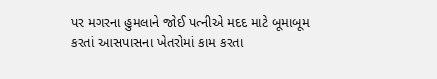પર મગરના હુમલાને જોઈ પત્નીએ મદદ માટે બૂમાબૂમ કરતાં આસપાસના ખેતરોમાં કામ કરતા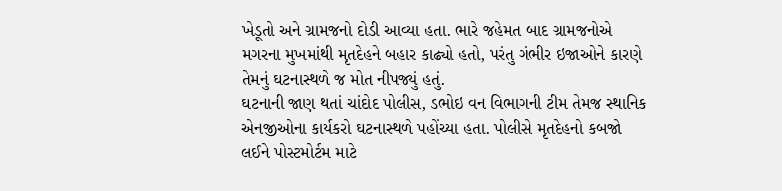ખેડૂતો અને ગ્રામજનો દોડી આવ્યા હતા. ભારે જહેમત બાદ ગ્રામજનોએ મગરના મુખમાંથી મૃતદેહને બહાર કાઢ્યો હતો, પરંતુ ગંભીર ઇજાઓને કારણે તેમનું ઘટનાસ્થળે જ મોત નીપજ્યું હતું.
ઘટનાની જાણ થતાં ચાંદોદ પોલીસ, ડભોઇ વન વિભાગની ટીમ તેમજ સ્થાનિક એનજીઓના કાર્યકરો ઘટનાસ્થળે પહોંચ્યા હતા. પોલીસે મૃતદેહનો કબજો લઈને પોસ્ટમોર્ટમ માટે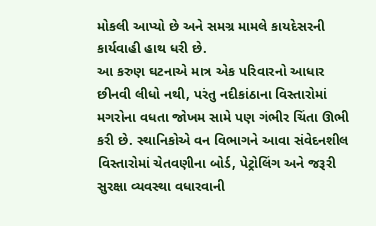મોકલી આપ્યો છે અને સમગ્ર મામલે કાયદેસરની કાર્યવાહી હાથ ધરી છે.
આ કરુણ ઘટનાએ માત્ર એક પરિવારનો આધાર છીનવી લીધો નથી, પરંતુ નદીકાંઠાના વિસ્તારોમાં મગરોના વધતા જોખમ સામે પણ ગંભીર ચિંતા ઊભી કરી છે. સ્થાનિકોએ વન વિભાગને આવા સંવેદનશીલ વિસ્તારોમાં ચેતવણીના બોર્ડ, પેટ્રોલિંગ અને જરૂરી સુરક્ષા વ્યવસ્થા વધારવાની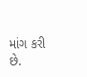માંગ કરી છે.